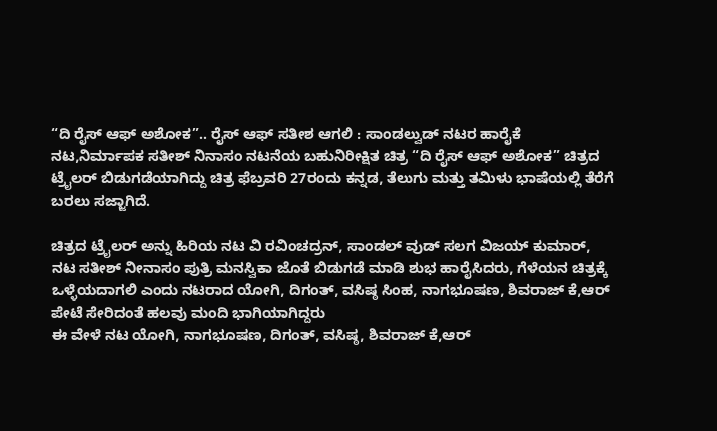“ದಿ ರೈಸ್ ಆಫ್ ಅಶೋಕ”.. ರೈಸ್ ಆಫ್ ಸತೀಶ ಆಗಲಿ : ಸಾಂಡಲ್ವುಡ್ ನಟರ ಹಾರೈಕೆ
ನಟ,ನಿರ್ಮಾಪಕ ಸತೀಶ್ ನಿನಾಸಂ ನಟನೆಯ ಬಹುನಿರೀಕ್ಷಿತ ಚಿತ್ರ “ದಿ ರೈಸ್ ಆಫ್ ಅಶೋಕ” ಚಿತ್ರದ ಟ್ರೈಲರ್ ಬಿಡುಗಡೆಯಾಗಿದ್ದು ಚಿತ್ರ ಫೆಬ್ರವರಿ 27ರಂದು ಕನ್ನಡ, ತೆಲುಗು ಮತ್ತು ತಮಿಳು ಭಾಷೆಯಲ್ಲಿ ತೆರೆಗೆ ಬರಲು ಸಜ್ಜಾಗಿದೆ.

ಚಿತ್ರದ ಟ್ರೈಲರ್ ಅನ್ನು ಹಿರಿಯ ನಟ ವಿ ರವಿಂಚದ್ರನ್, ಸಾಂಡಲ್ ವುಡ್ ಸಲಗ ವಿಜಯ್ ಕುಮಾರ್, ನಟ ಸತೀಶ್ ನೀನಾಸಂ ಪುತ್ರಿ ಮನಸ್ವಿಕಾ ಜೊತೆ ಬಿಡುಗಡೆ ಮಾಡಿ ಶುಭ ಹಾರೈಸಿದರು, ಗೆಳೆಯನ ಚಿತ್ರಕ್ಕೆ ಒಳ್ಳೆಯದಾಗಲಿ ಎಂದು ನಟರಾದ ಯೋಗಿ, ದಿಗಂತ್, ವಸಿಷ್ಠ ಸಿಂಹ, ನಾಗಭೂಷಣ, ಶಿವರಾಜ್ ಕೆ,ಆರ್ ಪೇಟೆ ಸೇರಿದಂತೆ ಹಲವು ಮಂದಿ ಭಾಗಿಯಾಗಿದ್ದರು
ಈ ವೇಳೆ ನಟ ಯೋಗಿ, ನಾಗಭೂಷಣ, ದಿಗಂತ್, ವಸಿಷ್ಠ, ಶಿವರಾಜ್ ಕೆ,ಆರ್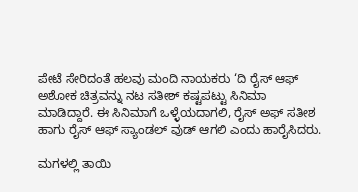ಪೇಟೆ ಸೇರಿದಂತೆ ಹಲವು ಮಂದಿ ನಾಯಕರು ‘ದಿ ರೈಸ್ ಆಫ್ ಅಶೋಕ ಚಿತ್ರವನ್ನು ನಟ ಸತೀಶ್ ಕಷ್ಟಪಟ್ಟು ಸಿನಿಮಾ ಮಾಡಿದ್ದಾರೆ. ಈ ಸಿನಿಮಾಗೆ ಒಳ್ಳೆಯದಾಗಲಿ, ರೈಸ್ ಅಫ್ ಸತೀಶ ಹಾಗು ರೈಸ್ ಆಫ್ ಸ್ಯಾಂಡಲ್ ವುಡ್ ಆಗಲಿ ಎಂದು ಹಾರೈಸಿದರು.

ಮಗಳಲ್ಲಿ ತಾಯಿ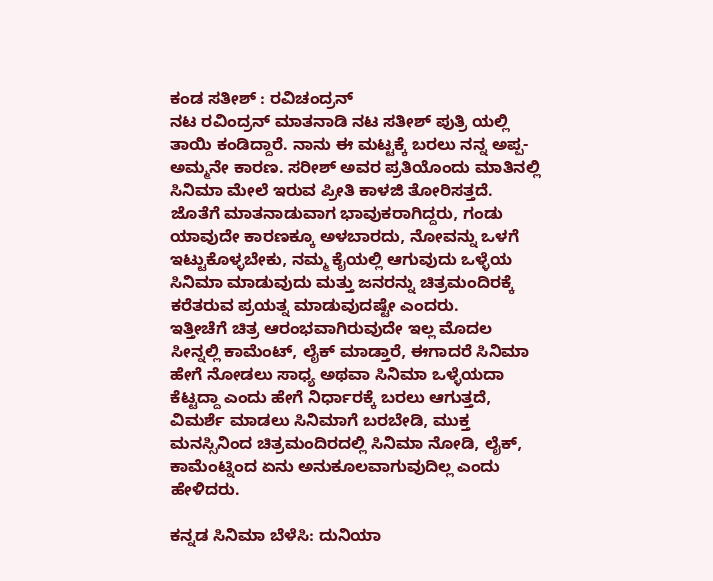ಕಂಡ ಸತೀಶ್ : ರವಿಚಂದ್ರನ್
ನಟ ರವಿಂದ್ರನ್ ಮಾತನಾಡಿ ನಟ ಸತೀಶ್ ಪುತ್ರಿ ಯಲ್ಲಿ ತಾಯಿ ಕಂಡಿದ್ದಾರೆ. ನಾನು ಈ ಮಟ್ಟಕ್ಕೆ ಬರಲು ನನ್ನ ಅಪ್ಪ- ಅಮ್ಮನೇ ಕಾರಣ. ಸರೀಶ್ ಅವರ ಪ್ರತಿಯೊಂದು ಮಾತಿನಲ್ಲಿ ಸಿನಿಮಾ ಮೇಲೆ ಇರುವ ಪ್ರೀತಿ ಕಾಳಜಿ ತೋರಿಸತ್ತದೆ. ಜೊತೆಗೆ ಮಾತನಾಡುವಾಗ ಭಾವುಕರಾಗಿದ್ದರು, ಗಂಡು ಯಾವುದೇ ಕಾರಣಕ್ಕೂ ಅಳಬಾರದು, ನೋವನ್ನು ಒಳಗೆ ಇಟ್ಟುಕೊಳ್ಳಬೇಕು, ನಮ್ಮ ಕೈಯಲ್ಲಿ ಆಗುವುದು ಒಳ್ಳೆಯ ಸಿನಿಮಾ ಮಾಡುವುದು ಮತ್ತು ಜನರನ್ನು ಚಿತ್ರಮಂದಿರಕ್ಕೆ ಕರೆತರುವ ಪ್ರಯತ್ನ ಮಾಡುವುದಷ್ಟೇ ಎಂದರು.
ಇತ್ತೀಚೆಗೆ ಚಿತ್ರ ಆರಂಭವಾಗಿರುವುದೇ ಇಲ್ಲ ಮೊದಲ ಸೀನ್ನಲ್ಲಿ ಕಾಮೆಂಟ್, ಲೈಕ್ ಮಾಡ್ತಾರೆ, ಈಗಾದರೆ ಸಿನಿಮಾ ಹೇಗೆ ನೋಡಲು ಸಾಧ್ಯ ಅಥವಾ ಸಿನಿಮಾ ಒಳ್ಳೆಯದಾ ಕೆಟ್ಟದ್ದಾ ಎಂದು ಹೇಗೆ ನಿರ್ಧಾರಕ್ಕೆ ಬರಲು ಆಗುತ್ತದೆ, ವಿಮರ್ಶೆ ಮಾಡಲು ಸಿನಿಮಾಗೆ ಬರಬೇಡಿ, ಮುಕ್ತ ಮನಸ್ಸಿನಿಂದ ಚಿತ್ರಮಂದಿರದಲ್ಲಿ ಸಿನಿಮಾ ನೋಡಿ, ಲೈಕ್, ಕಾಮೆಂಟ್ನಿಂದ ಏನು ಅನುಕೂಲವಾಗುವುದಿಲ್ಲ ಎಂದು ಹೇಳಿದರು.

ಕನ್ನಡ ಸಿನಿಮಾ ಬೆಳೆಸಿ: ದುನಿಯಾ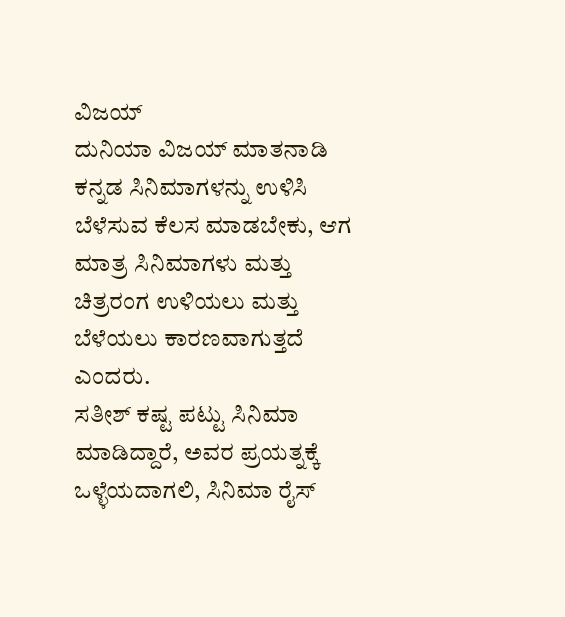ವಿಜಯ್
ದುನಿಯಾ ವಿಜಯ್ ಮಾತನಾಡಿ ಕನ್ನಡ ಸಿನಿಮಾಗಳನ್ನು ಉಳಿಸಿ ಬೆಳೆಸುವ ಕೆಲಸ ಮಾಡಬೇಕು, ಆಗ ಮಾತ್ರ ಸಿನಿಮಾಗಳು ಮತ್ತು ಚಿತ್ರರಂಗ ಉಳಿಯಲು ಮತ್ತು ಬೆಳೆಯಲು ಕಾರಣವಾಗುತ್ತದೆ ಎಂದರು.
ಸತೀಶ್ ಕಷ್ಟ ಪಟ್ಟು ಸಿನಿಮಾ ಮಾಡಿದ್ದಾರೆ, ಅವರ ಪ್ರಯತ್ನಕ್ಕೆ ಒಳ್ಳೆಯದಾಗಲಿ, ಸಿನಿಮಾ ರೈಸ್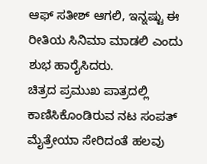ಆಫ್ ಸತೀಶ್ ಆಗಲಿ, ಇನ್ನಷ್ಟು ಈ ರೀತಿಯ ಸಿನಿಮಾ ಮಾಡಲಿ ಎಂದು ಶುಭ ಹಾರೈಸಿದರು.
ಚಿತ್ರದ ಪ್ರಮುಖ ಪಾತ್ರದಲ್ಲಿ ಕಾಣಿಸಿಕೊಂಡಿರುವ ನಟ ಸಂಪತ್ ಮೈತ್ರೇಯಾ ಸೇರಿದಂತೆ ಹಲವು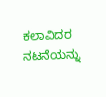ಕಲಾವಿದರ ನಟನೆಯನ್ನು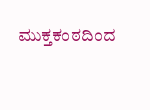ಮುಕ್ತಕಂಠದಿಂದ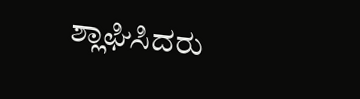ಶ್ಲಾಘಿಸಿದರು